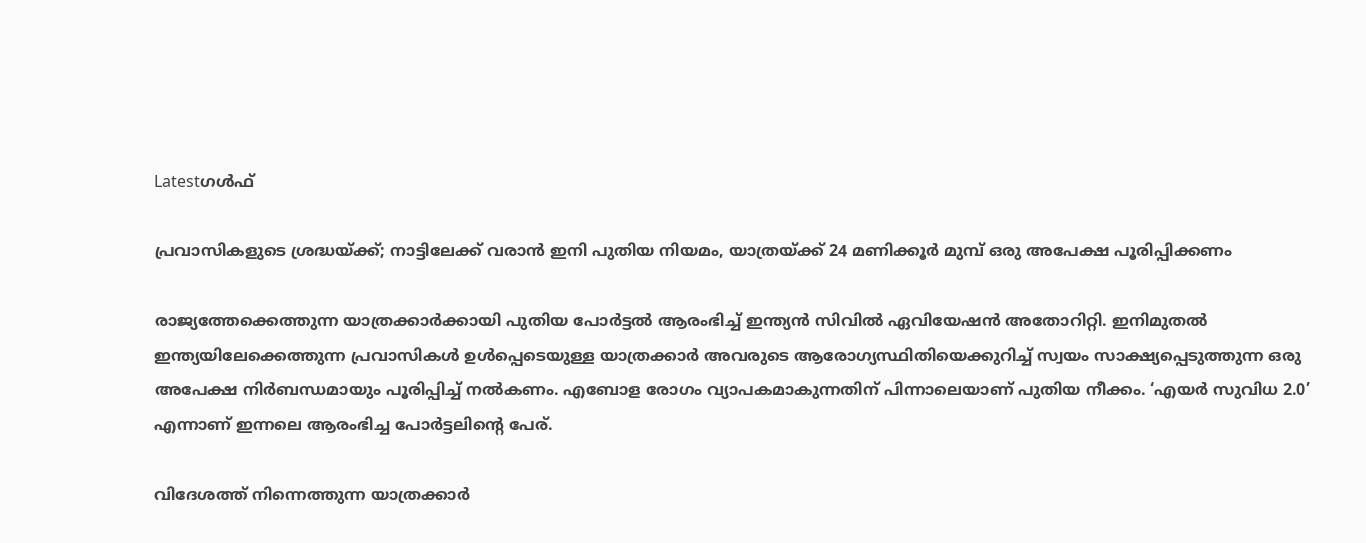Latestഗൾഫ്

പ്രവാസികളുടെ ശ്രദ്ധയ്‌ക്ക്; നാട്ടിലേക്ക് വരാൻ ഇനി പുതിയ നിയമം, യാത്രയ്‌ക്ക് 24 മണിക്കൂർ മുമ്പ് ഒരു അപേക്ഷ പൂരിപ്പിക്കണം

രാജ്യത്തേക്കെത്തുന്ന യാത്രക്കാർക്കായി പുതിയ പോർട്ടൽ ആരംഭിച്ച് ഇന്ത്യൻ സിവിൽ ഏവിയേഷൻ അതോറിറ്റി. ഇനിമുതൽ ഇന്ത്യയിലേക്കെത്തുന്ന പ്രവാസികൾ ഉൾപ്പെടെയുള്ള യാത്രക്കാർ അവരുടെ ആരോഗ്യസ്ഥിതിയെക്കുറിച്ച് സ്വയം സാക്ഷ്യപ്പെടുത്തുന്ന ഒരു അപേക്ഷ നിർബന്ധമായും പൂരിപ്പിച്ച് നൽകണം. എബോള രോഗം വ്യാപകമാകുന്നതിന് പിന്നാലെയാണ് പുതിയ നീക്കം. ‘എയർ സുവിധ 2.0’ എന്നാണ് ഇന്നലെ ആരംഭിച്ച പോർട്ടലിന്റെ പേര്.

വിദേശത്ത് നിന്നെത്തുന്ന യാത്രക്കാർ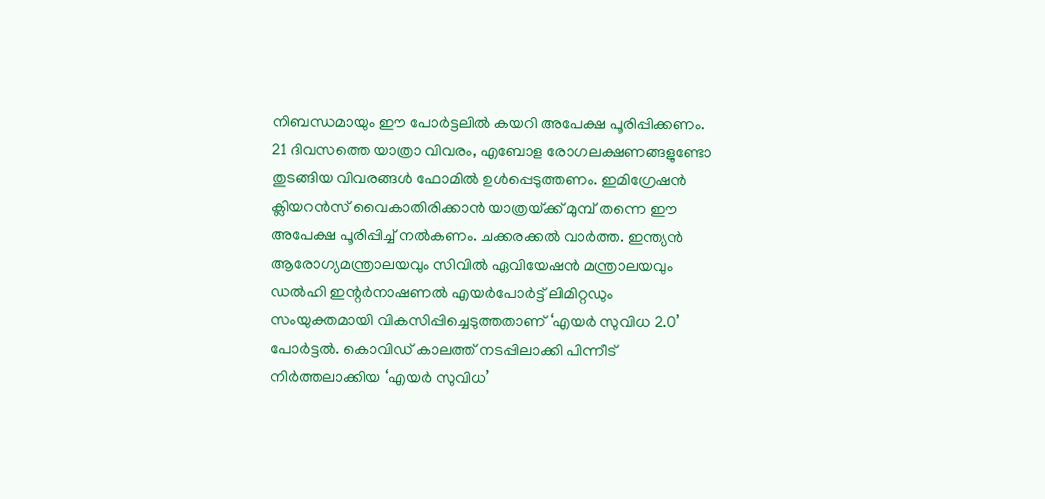നി‌ബന്ധമായും ഈ പോർട്ടലിൽ കയറി അപേക്ഷ പൂരിപ്പിക്കണം. 21 ദിവസത്തെ യാത്രാ വിവരം, എബോള രോഗലക്ഷണങ്ങളുണ്ടോ തുടങ്ങിയ വിവരങ്ങൾ ഫോമിൽ ഉൾപ്പെടുത്തണം. ഇമിഗ്രേഷൻ ക്ലിയറൻസ് വൈകാതിരിക്കാൻ യാത്രയ്‌ക്ക് മുമ്പ് തന്നെ ഈ അപേക്ഷ പൂരിപ്പിച്ച് നൽകണം. ചക്കരക്കൽ വാർത്ത. ഇന്ത്യൻ ആരോഗ്യമന്ത്രാലയവും സിവിൽ ഏവിയേഷൻ മന്ത്രാലയവും ഡൽഹി ഇന്റ‌ർനാഷണൽ എയർപോർട്ട് ലിമിറ്റഡും സംയുക്തമായി വികസിപ്പിച്ചെടുത്തതാണ് ‘എയർ സുവിധ 2.0’ പോർട്ടൽ. കൊവിഡ് കാലത്ത് നടപ്പിലാക്കി പിന്നീട് നിർത്തലാക്കിയ ‘എയർ സുവിധ’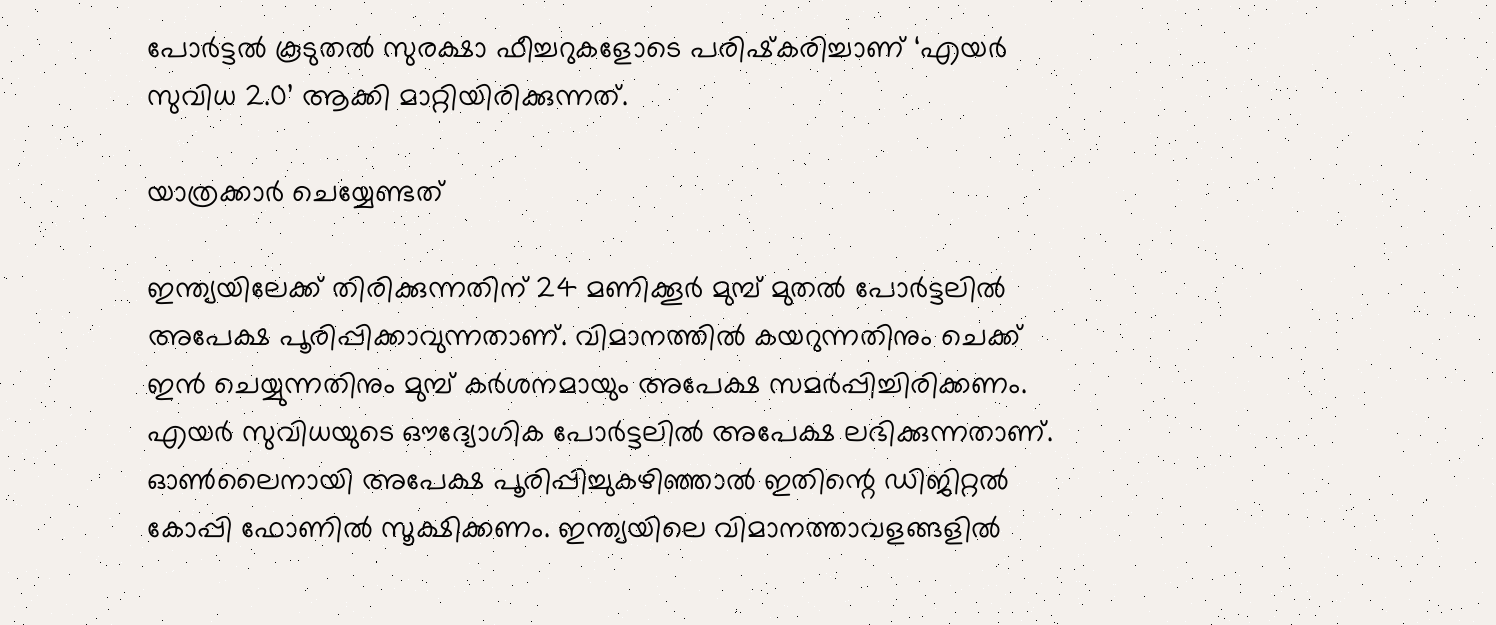പോർട്ടൽ കൂടുതൽ സുരക്ഷാ ഫീച്ചറുകളോടെ പരിഷ്‌കരിച്ചാണ് ‘എയർ സുവിധ 2.0’ ആക്കി മാറ്റിയിരിക്കുന്നത്.

യാത്രക്കാർ ചെയ്യേണ്ടത്

ഇന്ത്യയിലേക്ക് തിരിക്കുന്നതിന് 24 മണിക്കൂർ മുമ്പ് മുതൽ പോർട്ടലിൽ അപേക്ഷ പൂരിപ്പിക്കാവുന്നതാണ്. വിമാനത്തിൽ കയറുന്നതിനും ചെക്ക് ഇൻ ചെയ്യുന്നതിനും മുമ്പ് കർശനമായും അപേക്ഷ സമർപ്പിച്ചിരിക്കണം. എയർ സുവിധയുടെ ഔദ്യോഗിക പോർട്ടലിൽ അപേക്ഷ ലഭിക്കുന്നതാണ്. ഓൺലൈനായി അപേക്ഷ പൂരിപ്പിച്ചുകഴിഞ്ഞാൽ ഇതിന്റെ ഡിജിറ്റൽ കോപ്പി ഫോണിൽ സൂക്ഷിക്കണം. ഇന്ത്യയിലെ വിമാനത്താവളങ്ങളിൽ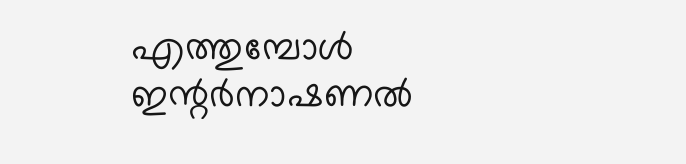എത്തുമ്പോൾ ഇന്റർനാഷണൽ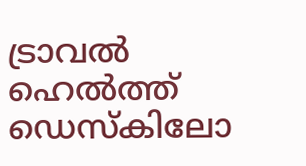ട്രാവൽ ഹെൽത്ത് ഡെസ്‌കിലോ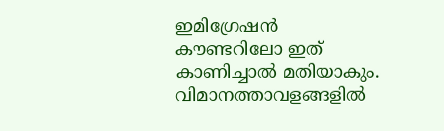ഇമിഗ്രേഷൻ കൗണ്ടറിലോ ഇത് കാണിച്ചാൽ മതിയാകും. വിമാനത്താവളങ്ങളിൽ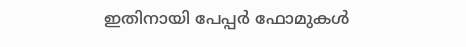ഇതിനായി പേപ്പർ ഫോമുകൾ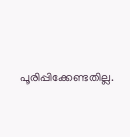പൂരിപ്പിക്കേണ്ടതില്ല.